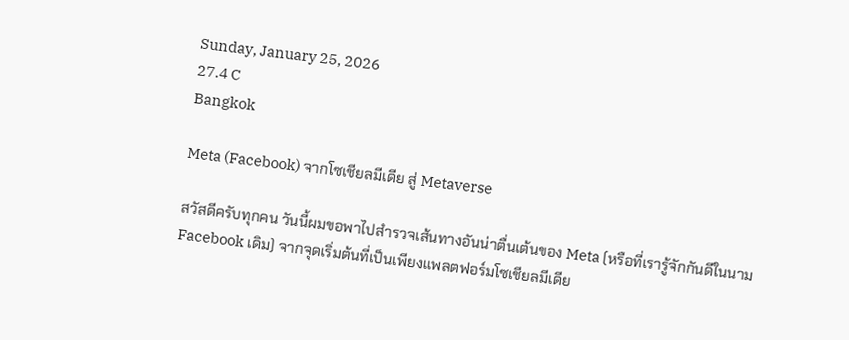Sunday, January 25, 2026
27.4 C
Bangkok

Meta (Facebook) จากโซเชียลมีเดีย สู่ Metaverse

สวัสดีครับทุกคน วันนี้ผมขอพาไปสำรวจเส้นทางอันน่าตื่นเต้นของ Meta (หรือที่เรารู้จักกันดีในนาม Facebook เดิม) จากจุดเริ่มต้นที่เป็นเพียงแพลตฟอร์มโซเชียลมีเดีย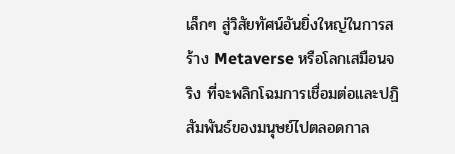เล็กๆ สู่วิสัยทัศน์อันยิ่งใหญ่ในการสร้าง Metaverse หรือโลกเสมือนจริง ที่จะพลิกโฉมการเชื่อมต่อและปฏิสัมพันธ์ของมนุษย์ไปตลอดกาล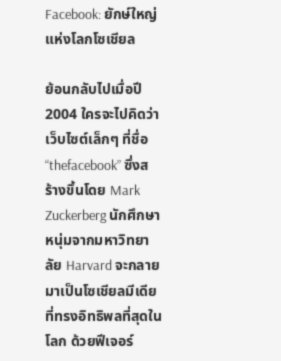Facebook: ยักษ์ใหญ่แห่งโลกโซเชียล

ย้อนกลับไปเมื่อปี 2004 ใครจะไปคิดว่าเว็บไซต์เล็กๆ ที่ชื่อ “thefacebook” ซึ่งสร้างขึ้นโดย Mark Zuckerberg นักศึกษาหนุ่มจากมหาวิทยาลัย Harvard จะกลายมาเป็นโซเชียลมีเดียที่ทรงอิทธิพลที่สุดในโลก ด้วยฟีเจอร์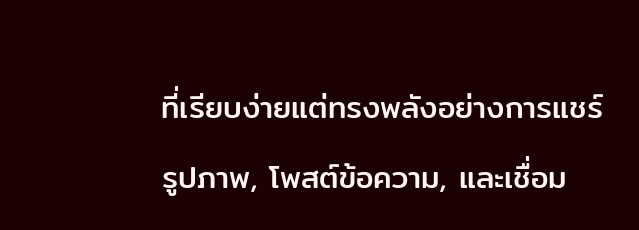ที่เรียบง่ายแต่ทรงพลังอย่างการแชร์รูปภาพ, โพสต์ข้อความ, และเชื่อม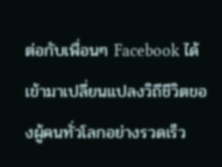ต่อกับเพื่อนๆ Facebook ได้เข้ามาเปลี่ยนแปลงวิถีชีวิตของผู้คนทั่วโลกอย่างรวดเร็ว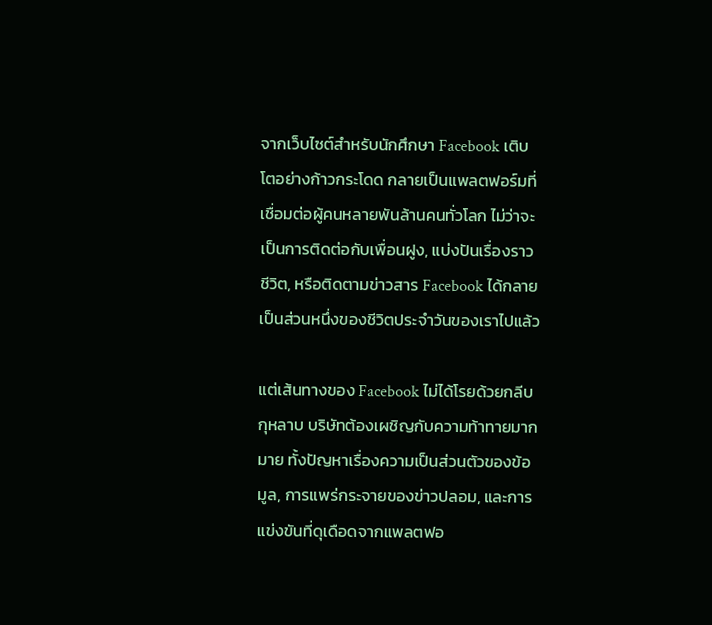จากเว็บไซต์สำหรับนักศึกษา Facebook เติบโตอย่างก้าวกระโดด กลายเป็นแพลตฟอร์มที่เชื่อมต่อผู้คนหลายพันล้านคนทั่วโลก ไม่ว่าจะเป็นการติดต่อกับเพื่อนฝูง, แบ่งปันเรื่องราวชีวิต, หรือติดตามข่าวสาร Facebook ได้กลายเป็นส่วนหนึ่งของชีวิตประจำวันของเราไปแล้ว

แต่เส้นทางของ Facebook ไม่ได้โรยด้วยกลีบกุหลาบ บริษัทต้องเผชิญกับความท้าทายมากมาย ทั้งปัญหาเรื่องความเป็นส่วนตัวของข้อมูล, การแพร่กระจายของข่าวปลอม, และการแข่งขันที่ดุเดือดจากแพลตฟอ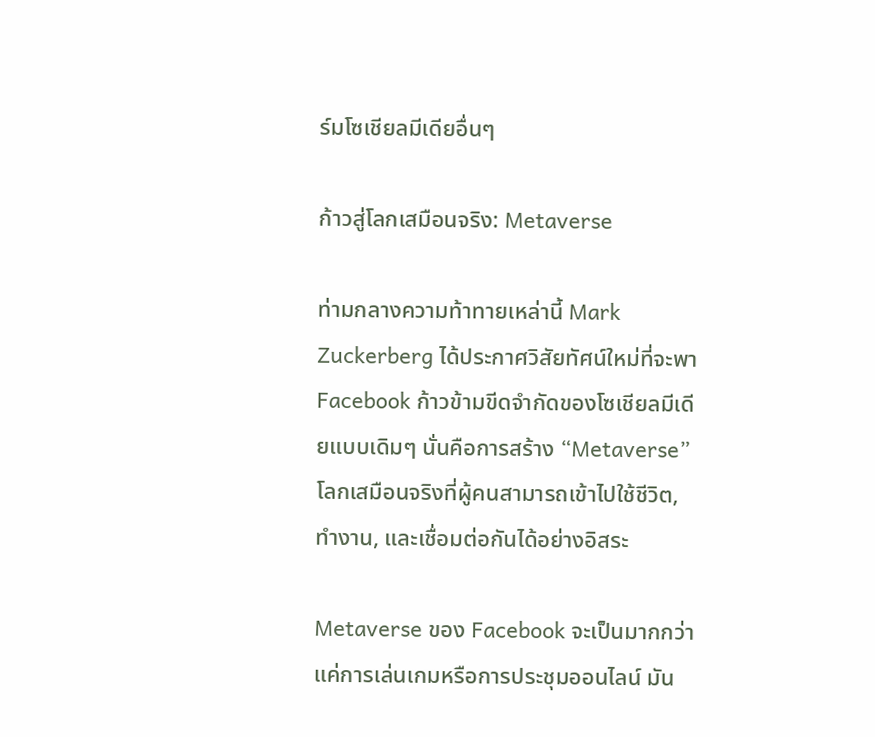ร์มโซเชียลมีเดียอื่นๆ

ก้าวสู่โลกเสมือนจริง: Metaverse

ท่ามกลางความท้าทายเหล่านี้ Mark Zuckerberg ได้ประกาศวิสัยทัศน์ใหม่ที่จะพา Facebook ก้าวข้ามขีดจำกัดของโซเชียลมีเดียแบบเดิมๆ นั่นคือการสร้าง “Metaverse” โลกเสมือนจริงที่ผู้คนสามารถเข้าไปใช้ชีวิต, ทำงาน, และเชื่อมต่อกันได้อย่างอิสระ

Metaverse ของ Facebook จะเป็นมากกว่าแค่การเล่นเกมหรือการประชุมออนไลน์ มัน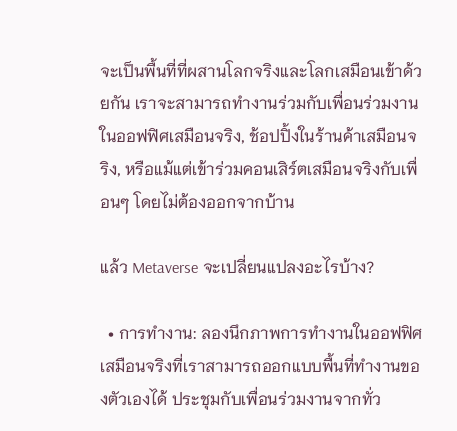จะเป็นพื้นที่ที่ผสานโลกจริงและโลกเสมือนเข้าด้วยกัน เราจะสามารถทำงานร่วมกับเพื่อนร่วมงานในออฟฟิศเสมือนจริง, ช้อปปิ้งในร้านค้าเสมือนจริง, หรือแม้แต่เข้าร่วมคอนเสิร์ตเสมือนจริงกับเพื่อนๆ โดยไม่ต้องออกจากบ้าน

แล้ว Metaverse จะเปลี่ยนแปลงอะไรบ้าง?

  • การทำงาน: ลองนึกภาพการทำงานในออฟฟิศเสมือนจริงที่เราสามารถออกแบบพื้นที่ทำงานของตัวเองได้ ประชุมกับเพื่อนร่วมงานจากทั่ว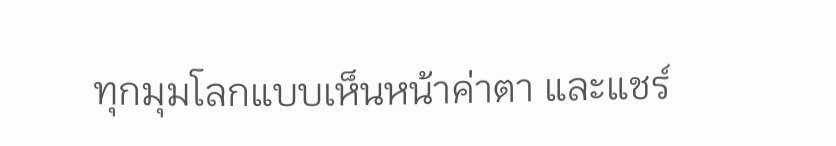ทุกมุมโลกแบบเห็นหน้าค่าตา และแชร์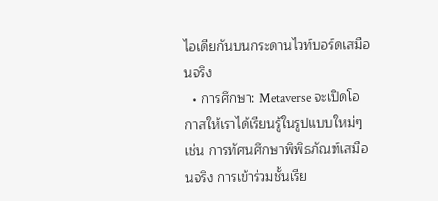ไอเดียกันบนกระดานไวท์บอร์ดเสมือนจริง
  • การศึกษา: Metaverse จะเปิดโอกาสให้เราได้เรียนรู้ในรูปแบบใหม่ๆ เช่น การทัศนศึกษาพิพิธภัณฑ์เสมือนจริง การเข้าร่วมชั้นเรีย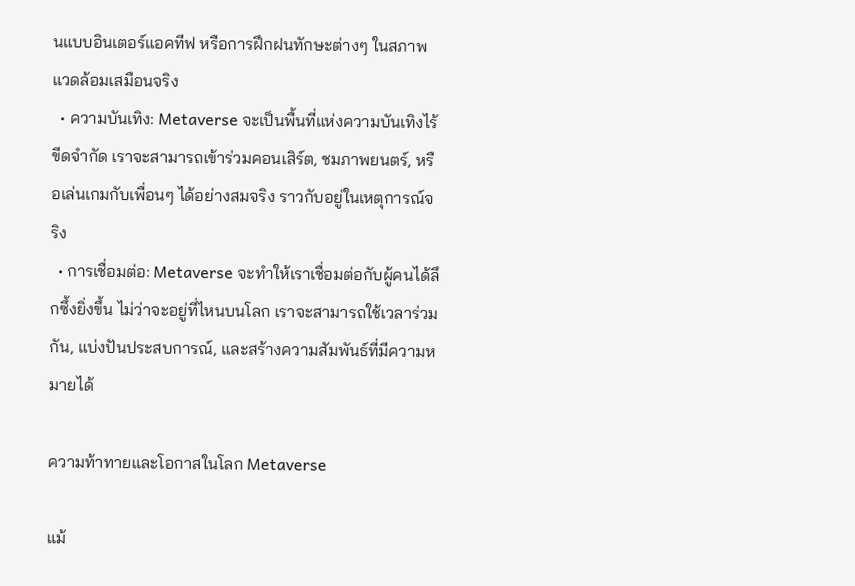นแบบอินเตอร์แอคทีฟ หรือการฝึกฝนทักษะต่างๆ ในสภาพแวดล้อมเสมือนจริง
  • ความบันเทิง: Metaverse จะเป็นพื้นที่แห่งความบันเทิงไร้ขีดจำกัด เราจะสามารถเข้าร่วมคอนเสิร์ต, ชมภาพยนตร์, หรือเล่นเกมกับเพื่อนๆ ได้อย่างสมจริง ราวกับอยู่ในเหตุการณ์จริง
  • การเชื่อมต่อ: Metaverse จะทำให้เราเชื่อมต่อกับผู้คนได้ลึกซึ้งยิ่งขึ้น ไม่ว่าจะอยู่ที่ไหนบนโลก เราจะสามารถใช้เวลาร่วมกัน, แบ่งปันประสบการณ์, และสร้างความสัมพันธ์ที่มีความหมายได้

ความท้าทายและโอกาสในโลก Metaverse

แม้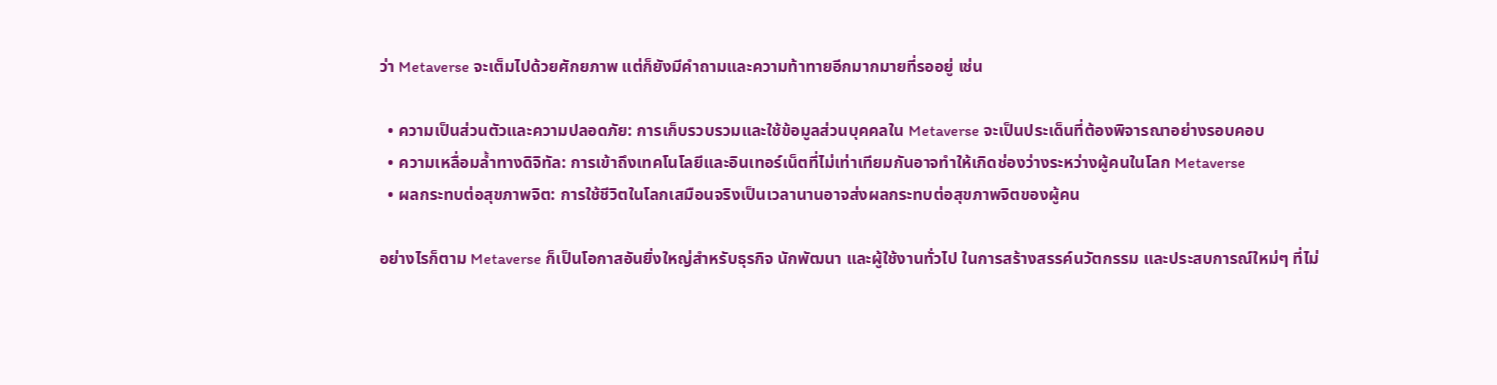ว่า Metaverse จะเต็มไปด้วยศักยภาพ แต่ก็ยังมีคำถามและความท้าทายอีกมากมายที่รออยู่ เช่น

  • ความเป็นส่วนตัวและความปลอดภัย: การเก็บรวบรวมและใช้ข้อมูลส่วนบุคคลใน Metaverse จะเป็นประเด็นที่ต้องพิจารณาอย่างรอบคอบ
  • ความเหลื่อมล้ำทางดิจิทัล: การเข้าถึงเทคโนโลยีและอินเทอร์เน็ตที่ไม่เท่าเทียมกันอาจทำให้เกิดช่องว่างระหว่างผู้คนในโลก Metaverse
  • ผลกระทบต่อสุขภาพจิต: การใช้ชีวิตในโลกเสมือนจริงเป็นเวลานานอาจส่งผลกระทบต่อสุขภาพจิตของผู้คน

อย่างไรก็ตาม Metaverse ก็เป็นโอกาสอันยิ่งใหญ่สำหรับธุรกิจ นักพัฒนา และผู้ใช้งานทั่วไป ในการสร้างสรรค์นวัตกรรม และประสบการณ์ใหม่ๆ ที่ไม่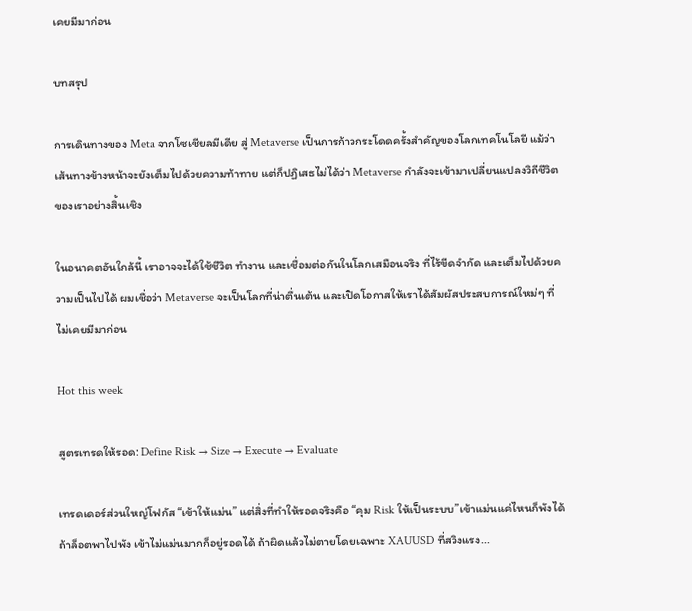เคยมีมาก่อน

บทสรุป

การเดินทางของ Meta จากโซเชียลมีเดีย สู่ Metaverse เป็นการก้าวกระโดดครั้งสำคัญของโลกเทคโนโลยี แม้ว่าเส้นทางข้างหน้าจะยังเต็มไปด้วยความท้าทาย แต่ก็ปฏิเสธไม่ได้ว่า Metaverse กำลังจะเข้ามาเปลี่ยนแปลงวิถีชีวิตของเราอย่างสิ้นเชิง

ในอนาคตอันใกล้นี้ เราอาจจะได้ใช้ชีวิต ทำงาน และเชื่อมต่อกันในโลกเสมือนจริง ที่ไร้ขีดจำกัด และเต็มไปด้วยความเป็นไปได้ ผมเชื่อว่า Metaverse จะเป็นโลกที่น่าตื่นเต้น และเปิดโอกาสให้เราได้สัมผัสประสบการณ์ใหม่ๆ ที่ไม่เคยมีมาก่อน

Hot this week

สูตรเทรดให้รอด: Define Risk → Size → Execute → Evaluate

เทรดเดอร์ส่วนใหญ่โฟกัส “เข้าให้แม่น” แต่สิ่งที่ทำให้รอดจริงคือ “คุม Risk ให้เป็นระบบ”เข้าแม่นแค่ไหนก็พังได้ ถ้าล็อตพาไปพัง เข้าไม่แม่นมากก็อยู่รอดได้ ถ้าผิดแล้วไม่ตายโดยเฉพาะ XAUUSD ที่สวิงแรง...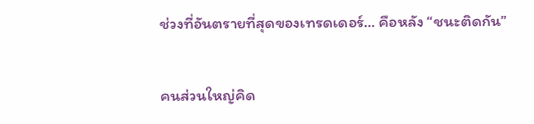ช่วงที่อันตรายที่สุดของเทรดเดอร์… คือหลัง “ชนะติดกัน”

คนส่วนใหญ่คิด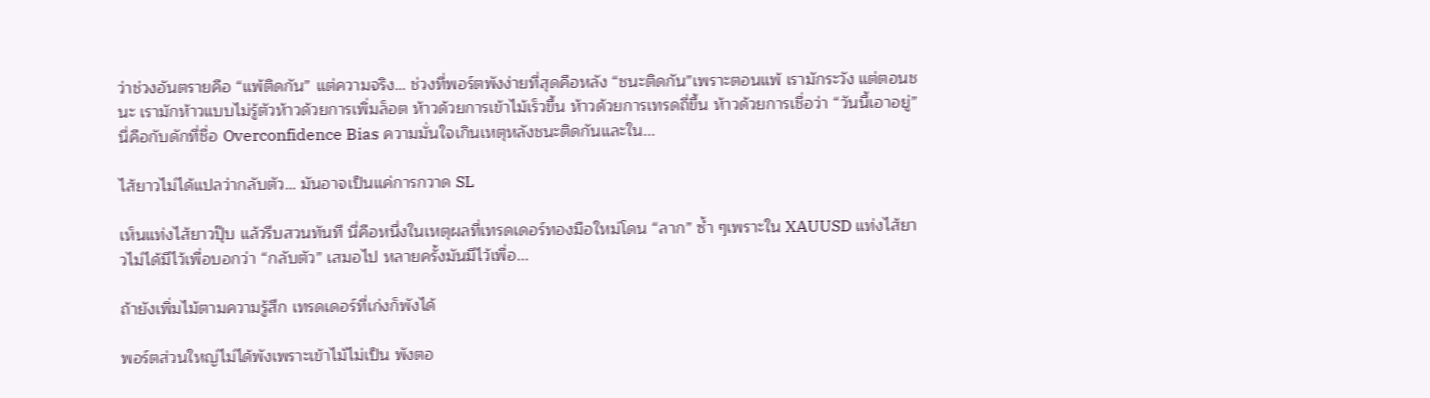ว่าช่วงอันตรายคือ “แพ้ติดกัน” แต่ความจริง… ช่วงที่พอร์ตพังง่ายที่สุดคือหลัง “ชนะติดกัน”เพราะตอนแพ้ เรามักระวัง แต่ตอนชนะ เรามักห้าวแบบไม่รู้ตัวห้าวด้วยการเพิ่มล็อต ห้าวด้วยการเข้าไม้เร็วขึ้น ห้าวด้วยการเทรดถี่ขึ้น ห้าวด้วยการเชื่อว่า “วันนี้เอาอยู่”นี่คือกับดักที่ชื่อ Overconfidence Bias ความมั่นใจเกินเหตุหลังชนะติดกันและใน...

ไส้ยาวไม่ได้แปลว่ากลับตัว… มันอาจเป็นแค่การกวาด SL

เห็นแท่งไส้ยาวปุ๊บ แล้วรีบสวนทันที นี่คือหนึ่งในเหตุผลที่เทรดเดอร์ทองมือใหม่โดน “ลาก” ซ้ำ ๆเพราะใน XAUUSD แท่งไส้ยาวไม่ได้มีไว้เพื่อบอกว่า “กลับตัว” เสมอไป หลายครั้งมันมีไว้เพื่อ...

ถ้ายังเพิ่มไม้ตามความรู้สึก เทรดเดอร์ที่เก่งก็พังได้

พอร์ตส่วนใหญ่ไม่ได้พังเพราะเข้าไม้ไม่เป็น พังตอ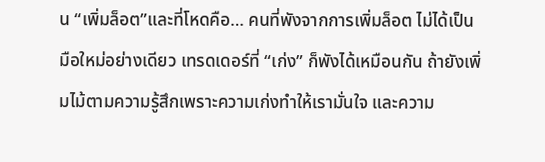น “เพิ่มล็อต”และที่โหดคือ… คนที่พังจากการเพิ่มล็อต ไม่ได้เป็นมือใหม่อย่างเดียว เทรดเดอร์ที่ “เก่ง” ก็พังได้เหมือนกัน ถ้ายังเพิ่มไม้ตามความรู้สึกเพราะความเก่งทำให้เรามั่นใจ และความ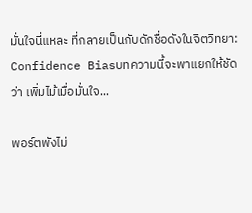มั่นใจนี่แหละ ที่กลายเป็นกับดักชื่อดังในจิตวิทยา: Confidence Biasบทความนี้จะพาแยกให้ชัดว่า เพิ่มไม้เมื่อมั่นใจ...

พอร์ตพังไม่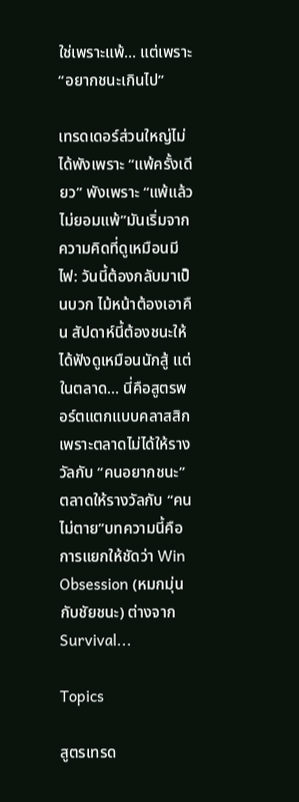ใช่เพราะแพ้… แต่เพราะ “อยากชนะเกินไป”

เทรดเดอร์ส่วนใหญ่ไม่ได้พังเพราะ “แพ้ครั้งเดียว” พังเพราะ “แพ้แล้วไม่ยอมแพ้”มันเริ่มจากความคิดที่ดูเหมือนมีไฟ: วันนี้ต้องกลับมาเป็นบวก ไม้หน้าต้องเอาคืน สัปดาห์นี้ต้องชนะให้ได้ฟังดูเหมือนนักสู้ แต่ในตลาด… นี่คือสูตรพอร์ตแตกแบบคลาสสิก เพราะตลาดไม่ได้ให้รางวัลกับ “คนอยากชนะ” ตลาดให้รางวัลกับ “คนไม่ตาย”บทความนี้คือการแยกให้ชัดว่า Win Obsession (หมกมุ่นกับชัยชนะ) ต่างจาก Survival...

Topics

สูตรเทรด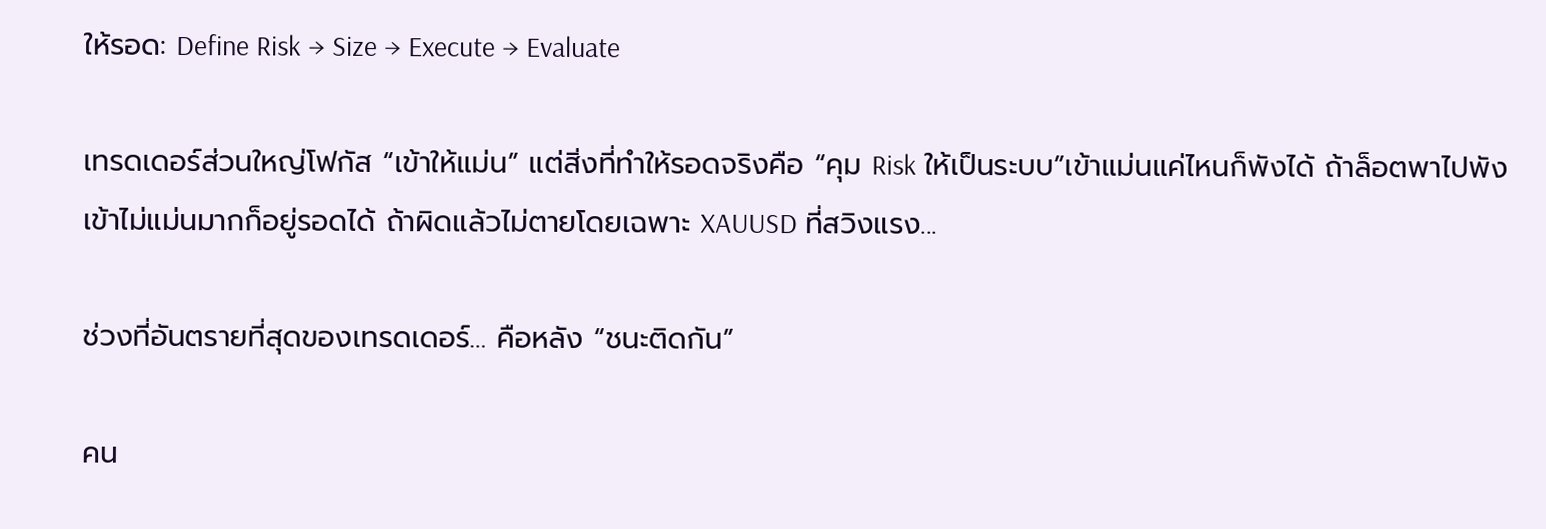ให้รอด: Define Risk → Size → Execute → Evaluate

เทรดเดอร์ส่วนใหญ่โฟกัส “เข้าให้แม่น” แต่สิ่งที่ทำให้รอดจริงคือ “คุม Risk ให้เป็นระบบ”เข้าแม่นแค่ไหนก็พังได้ ถ้าล็อตพาไปพัง เข้าไม่แม่นมากก็อยู่รอดได้ ถ้าผิดแล้วไม่ตายโดยเฉพาะ XAUUSD ที่สวิงแรง...

ช่วงที่อันตรายที่สุดของเทรดเดอร์… คือหลัง “ชนะติดกัน”

คน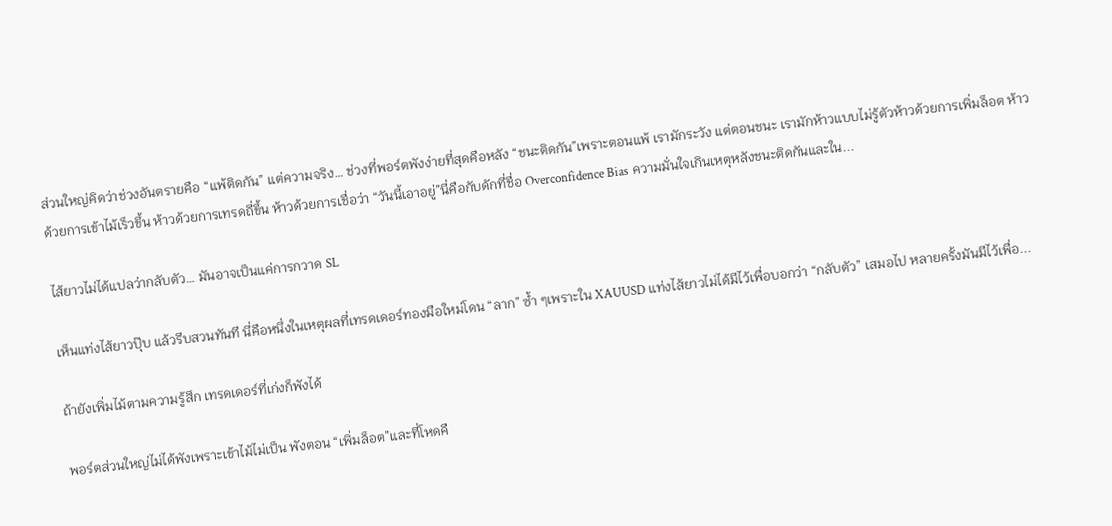ส่วนใหญ่คิดว่าช่วงอันตรายคือ “แพ้ติดกัน” แต่ความจริง… ช่วงที่พอร์ตพังง่ายที่สุดคือหลัง “ชนะติดกัน”เพราะตอนแพ้ เรามักระวัง แต่ตอนชนะ เรามักห้าวแบบไม่รู้ตัวห้าวด้วยการเพิ่มล็อต ห้าวด้วยการเข้าไม้เร็วขึ้น ห้าวด้วยการเทรดถี่ขึ้น ห้าวด้วยการเชื่อว่า “วันนี้เอาอยู่”นี่คือกับดักที่ชื่อ Overconfidence Bias ความมั่นใจเกินเหตุหลังชนะติดกันและใน...

ไส้ยาวไม่ได้แปลว่ากลับตัว… มันอาจเป็นแค่การกวาด SL

เห็นแท่งไส้ยาวปุ๊บ แล้วรีบสวนทันที นี่คือหนึ่งในเหตุผลที่เทรดเดอร์ทองมือใหม่โดน “ลาก” ซ้ำ ๆเพราะใน XAUUSD แท่งไส้ยาวไม่ได้มีไว้เพื่อบอกว่า “กลับตัว” เสมอไป หลายครั้งมันมีไว้เพื่อ...

ถ้ายังเพิ่มไม้ตามความรู้สึก เทรดเดอร์ที่เก่งก็พังได้

พอร์ตส่วนใหญ่ไม่ได้พังเพราะเข้าไม้ไม่เป็น พังตอน “เพิ่มล็อต”และที่โหดคื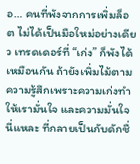อ… คนที่พังจากการเพิ่มล็อต ไม่ได้เป็นมือใหม่อย่างเดียว เทรดเดอร์ที่ “เก่ง” ก็พังได้เหมือนกัน ถ้ายังเพิ่มไม้ตามความรู้สึกเพราะความเก่งทำให้เรามั่นใจ และความมั่นใจนี่แหละ ที่กลายเป็นกับดักชื่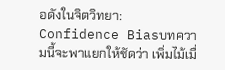อดังในจิตวิทยา: Confidence Biasบทความนี้จะพาแยกให้ชัดว่า เพิ่มไม้เมื่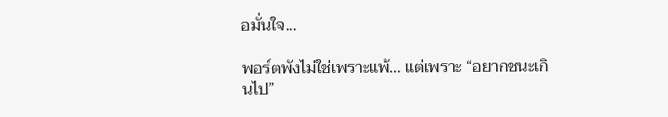อมั่นใจ...

พอร์ตพังไม่ใช่เพราะแพ้… แต่เพราะ “อยากชนะเกินไป”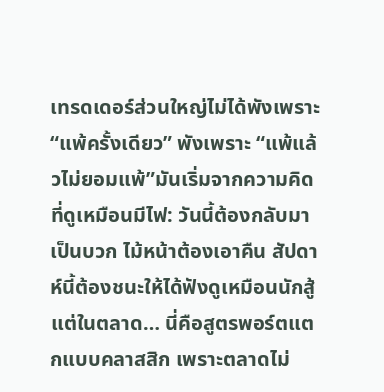เทรดเดอร์ส่วนใหญ่ไม่ได้พังเพราะ “แพ้ครั้งเดียว” พังเพราะ “แพ้แล้วไม่ยอมแพ้”มันเริ่มจากความคิดที่ดูเหมือนมีไฟ: วันนี้ต้องกลับมาเป็นบวก ไม้หน้าต้องเอาคืน สัปดาห์นี้ต้องชนะให้ได้ฟังดูเหมือนนักสู้ แต่ในตลาด… นี่คือสูตรพอร์ตแตกแบบคลาสสิก เพราะตลาดไม่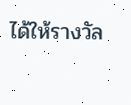ได้ให้รางวัล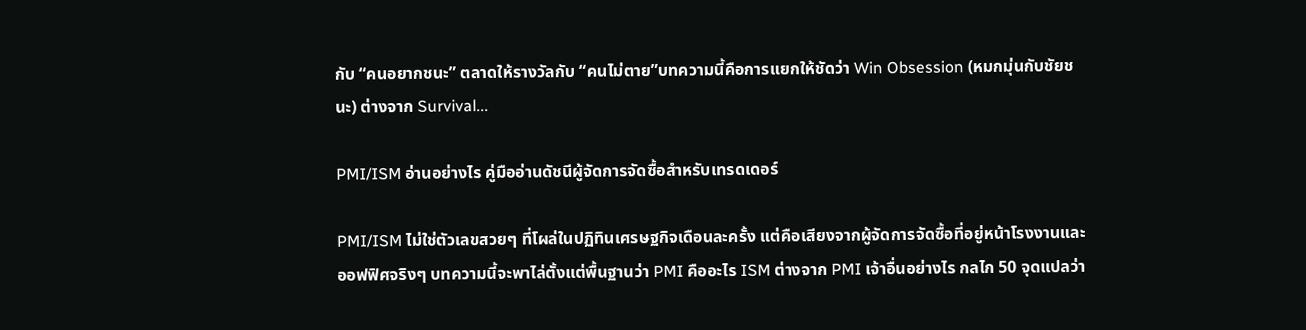กับ “คนอยากชนะ” ตลาดให้รางวัลกับ “คนไม่ตาย”บทความนี้คือการแยกให้ชัดว่า Win Obsession (หมกมุ่นกับชัยชนะ) ต่างจาก Survival...

PMI/ISM อ่านอย่างไร คู่มืออ่านดัชนีผู้จัดการจัดซื้อสำหรับเทรดเดอร์

PMI/ISM ไม่ใช่ตัวเลขสวยๆ ที่โผล่ในปฏิทินเศรษฐกิจเดือนละครั้ง แต่คือเสียงจากผู้จัดการจัดซื้อที่อยู่หน้าโรงงานและออฟฟิศจริงๆ บทความนี้จะพาไล่ตั้งแต่พื้นฐานว่า PMI คืออะไร ISM ต่างจาก PMI เจ้าอื่นอย่างไร กลไก 50 จุดแปลว่า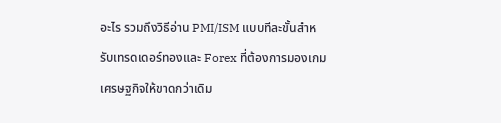อะไร รวมถึงวิธีอ่าน PMI/ISM แบบทีละขั้นสำหรับเทรดเดอร์ทองและ Forex ที่ต้องการมองเกมเศรษฐกิจให้ขาดกว่าเดิม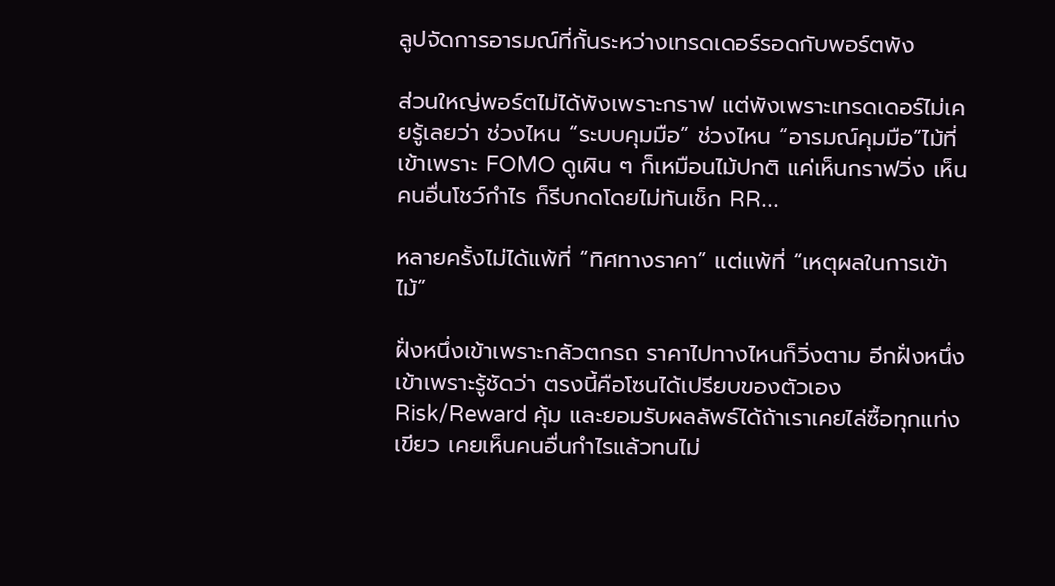ลูปจัดการอารมณ์ที่กั้นระหว่างเทรดเดอร์รอดกับพอร์ตพัง

ส่วนใหญ่พอร์ตไม่ได้พังเพราะกราฟ แต่พังเพราะเทรดเดอร์ไม่เคยรู้เลยว่า ช่วงไหน “ระบบคุมมือ” ช่วงไหน “อารมณ์คุมมือ”ไม้ที่เข้าเพราะ FOMO ดูเผิน ๆ ก็เหมือนไม้ปกติ แค่เห็นกราฟวิ่ง เห็นคนอื่นโชว์กำไร ก็รีบกดโดยไม่ทันเช็ก RR...

หลายครั้งไม่ได้แพ้ที่ “ทิศทางราคา” แต่แพ้ที่ “เหตุผลในการเข้าไม้”

ฝั่งหนึ่งเข้าเพราะกลัวตกรถ ราคาไปทางไหนก็วิ่งตาม อีกฝั่งหนึ่งเข้าเพราะรู้ชัดว่า ตรงนี้คือโซนได้เปรียบของตัวเอง Risk/Reward คุ้ม และยอมรับผลลัพธ์ได้ถ้าเราเคยไล่ซื้อทุกแท่งเขียว เคยเห็นคนอื่นกำไรแล้วทนไม่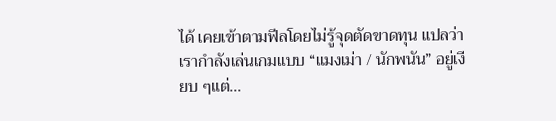ได้ เคยเข้าตามฟีลโดยไม่รู้จุดตัดขาดทุน แปลว่าเรากำลังเล่นเกมแบบ “แมงเม่า / นักพนัน” อยู่เงียบ ๆแต่...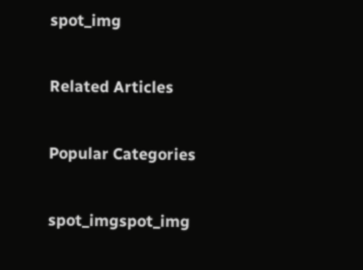spot_img

Related Articles

Popular Categories

spot_imgspot_img